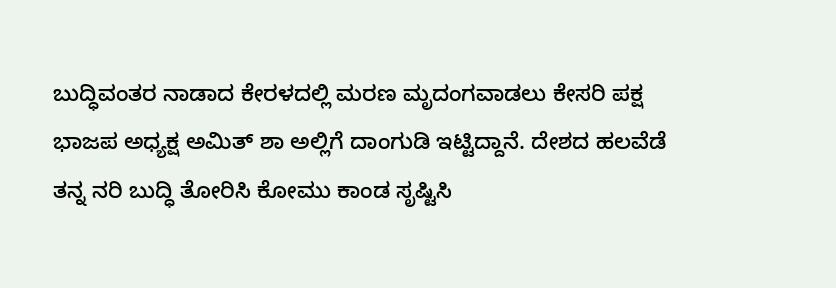ಬುದ್ಧಿವಂತರ ನಾಡಾದ ಕೇರಳದಲ್ಲಿ ಮರಣ ಮೃದಂಗವಾಡಲು ಕೇಸರಿ ಪಕ್ಷ ಭಾಜಪ ಅಧ್ಯಕ್ಷ ಅಮಿತ್ ಶಾ ಅಲ್ಲಿಗೆ ದಾಂಗುಡಿ ಇಟ್ಟಿದ್ದಾನೆ. ದೇಶದ ಹಲವೆಡೆ ತನ್ನ ನರಿ ಬುದ್ಧಿ ತೋರಿಸಿ ಕೋಮು ಕಾಂಡ ಸೃಷ್ಟಿಸಿ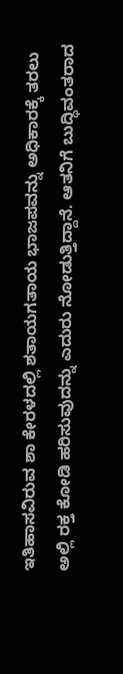ಇತಿಹಾಸವಿರುವ ಶಾ ಕೇರಳದಲ್ಲಿ ಶತಾಯಗತಾಯ ಭಾಜಪವನ್ನು ಅಧಿಕಾರಕ್ಕೆ ತರಲು ಅಲ್ಲಿ ರಕ್ತ ಕೋಡಿ ಹರಿಸುವುದನ್ನು ಎದುರು ನೋಡುತ್ತಿದ್ದಾನೆ. ಆತನಿಗೆ ಬುದ್ಧಿವಂತರಾದ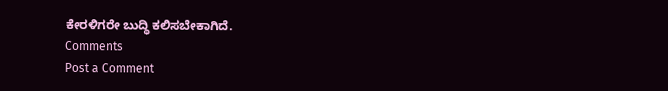ಕೇರಳಿಗರೇ ಬುದ್ಧಿ ಕಲಿಸಬೇಕಾಗಿದೆ.
Comments
Post a Comment